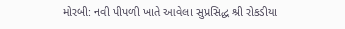મોરબી: નવી પીપળી ખાતે આવેલા સુપ્રસિદ્ધ શ્રી રોકડીયા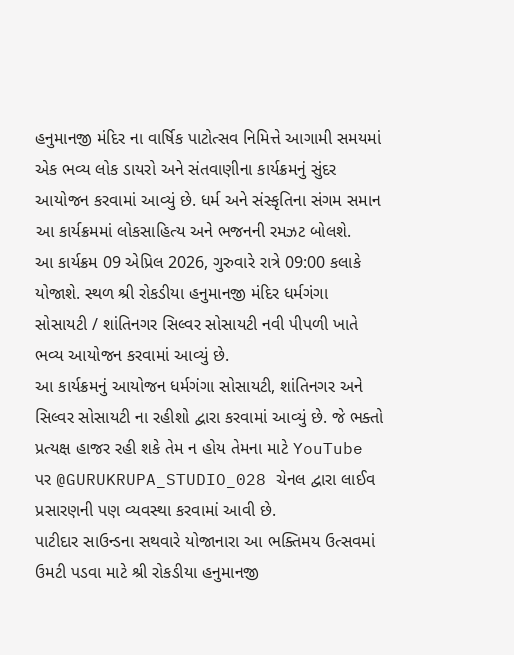હનુમાનજી મંદિર ના વાર્ષિક પાટોત્સવ નિમિત્તે આગામી સમયમાં એક ભવ્ય લોક ડાયરો અને સંતવાણીના કાર્યક્રમનું સુંદર આયોજન કરવામાં આવ્યું છે. ધર્મ અને સંસ્કૃતિના સંગમ સમાન આ કાર્યક્રમમાં લોકસાહિત્ય અને ભજનની રમઝટ બોલશે.
આ કાર્યક્રમ 09 એપ્રિલ 2026, ગુરુવારે રાત્રે 09:00 કલાકે યોજાશે. સ્થળ શ્રી રોકડીયા હનુમાનજી મંદિર ધર્મગંગા સોસાયટી / શાંતિનગર સિલ્વર સોસાયટી નવી પીપળી ખાતે ભવ્ય આયોજન કરવામાં આવ્યું છે.
આ કાર્યક્રમનું આયોજન ધર્મગંગા સોસાયટી, શાંતિનગર અને સિલ્વર સોસાયટી ના રહીશો દ્વારા કરવામાં આવ્યું છે. જે ભક્તો પ્રત્યક્ષ હાજર રહી શકે તેમ ન હોય તેમના માટે YouTube પર @GURUKRUPA_STUDIO_028 ચેનલ દ્વારા લાઈવ પ્રસારણની પણ વ્યવસ્થા કરવામાં આવી છે.
પાટીદાર સાઉન્ડના સથવારે યોજાનારા આ ભક્તિમય ઉત્સવમાં ઉમટી પડવા માટે શ્રી રોકડીયા હનુમાનજી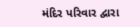મંદિર પરિવાર દ્વારા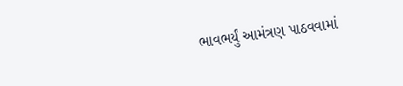ભાવભર્યું આમંત્રણ પાઠવવામાં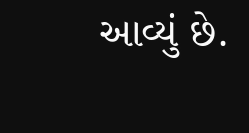આવ્યું છે.